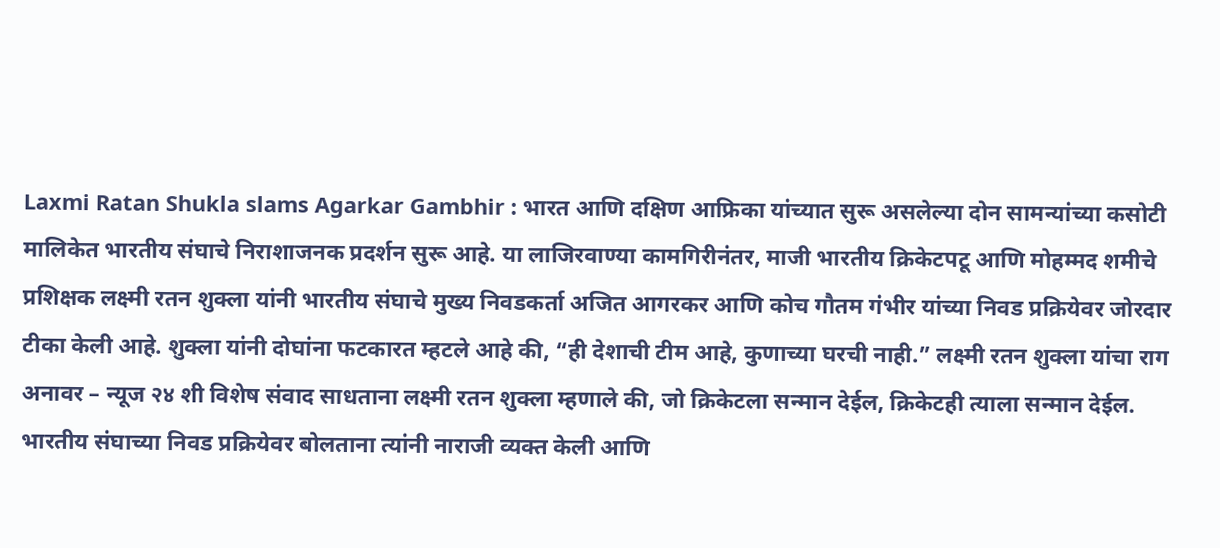Laxmi Ratan Shukla slams Agarkar Gambhir : भारत आणि दक्षिण आफ्रिका यांच्यात सुरू असलेल्या दोन सामन्यांच्या कसोटी मालिकेत भारतीय संघाचे निराशाजनक प्रदर्शन सुरू आहे. या लाजिरवाण्या कामगिरीनंतर, माजी भारतीय क्रिकेटपटू आणि मोहम्मद शमीचे प्रशिक्षक लक्ष्मी रतन शुक्ला यांनी भारतीय संघाचे मुख्य निवडकर्ता अजित आगरकर आणि कोच गौतम गंभीर यांच्या निवड प्रक्रियेवर जोरदार टीका केली आहे. शुक्ला यांनी दोघांना फटकारत म्हटले आहे की, “ही देशाची टीम आहे, कुणाच्या घरची नाही.” लक्ष्मी रतन शुक्ला यांचा राग अनावर – न्यूज २४ शी विशेष संवाद साधताना लक्ष्मी रतन शुक्ला म्हणाले की, जो क्रिकेटला सन्मान देईल, क्रिकेटही त्याला सन्मान देईल. भारतीय संघाच्या निवड प्रक्रियेवर बोलताना त्यांनी नाराजी व्यक्त केली आणि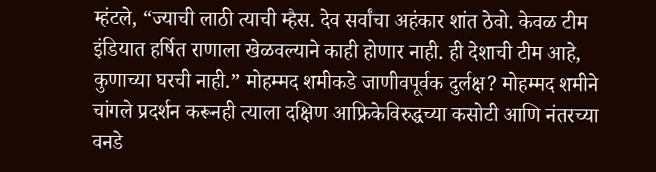म्हंटले, “ज्याची लाठी त्याची म्हैस. देव सर्वांचा अहंकार शांत ठेवो. केवळ टीम इंडियात हर्षित राणाला खेळवल्याने काही होणार नाही. ही देशाची टीम आहे, कुणाच्या घरची नाही.” मोहम्मद शमीकडे जाणीवपूर्वक दुर्लक्ष? मोहम्मद शमीने चांगले प्रदर्शन करूनही त्याला दक्षिण आफ्रिकेविरुद्धच्या कसोटी आणि नंतरच्या वनडे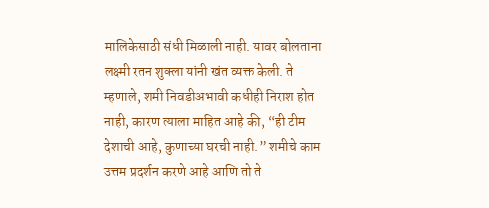मालिकेसाठी संधी मिळाली नाही. यावर बोलताना लक्ष्मी रतन शुक्ला यांनी खंत व्यक्त केली. ते म्हणाले, शमी निवडीअभावी कधीही निराश होत नाही, कारण त्याला माहित आहे की, “ही टीम देशाची आहे, कुणाच्या घरची नाही.” शमीचे काम उत्तम प्रदर्शन करणे आहे आणि तो ते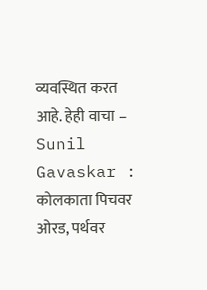व्यवस्थित करत आहे. हेही वाचा – Sunil Gavaskar : कोलकाता पिचवर ओरड, पर्थवर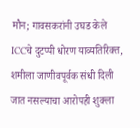मौन; गावसकरांनी उघड केले ICCचे दुटप्पी धोरण याव्यतिरिक्त, शमीला जाणीवपूर्वक संधी दिली जात नसल्याचा आरोपही शुक्ला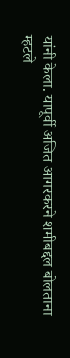यांनी केला. यापूर्वी अजित आगरकरने शमीबद्दल बोलताना म्हटले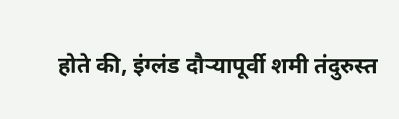होते की, इंग्लंड दौऱ्यापूर्वी शमी तंदुरुस्त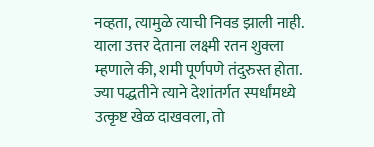नव्हता, त्यामुळे त्याची निवड झाली नाही. याला उत्तर देताना लक्ष्मी रतन शुक्ला म्हणाले की, शमी पूर्णपणे तंदुरुस्त होता. ज्या पद्धतीने त्याने देशांतर्गत स्पर्धांमध्ये उत्कृष्ट खेळ दाखवला, तो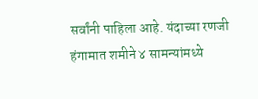सर्वांनी पाहिला आहे. यंदाच्या रणजी हंगामात शमीने ४ सामन्यांमध्ये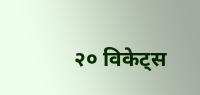२० विकेट्स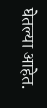घेतल्या आहेत.